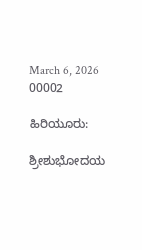March 6, 2026
00002

ಹಿರಿಯೂರು:

ಶ್ರೀಶುಭೋದಯ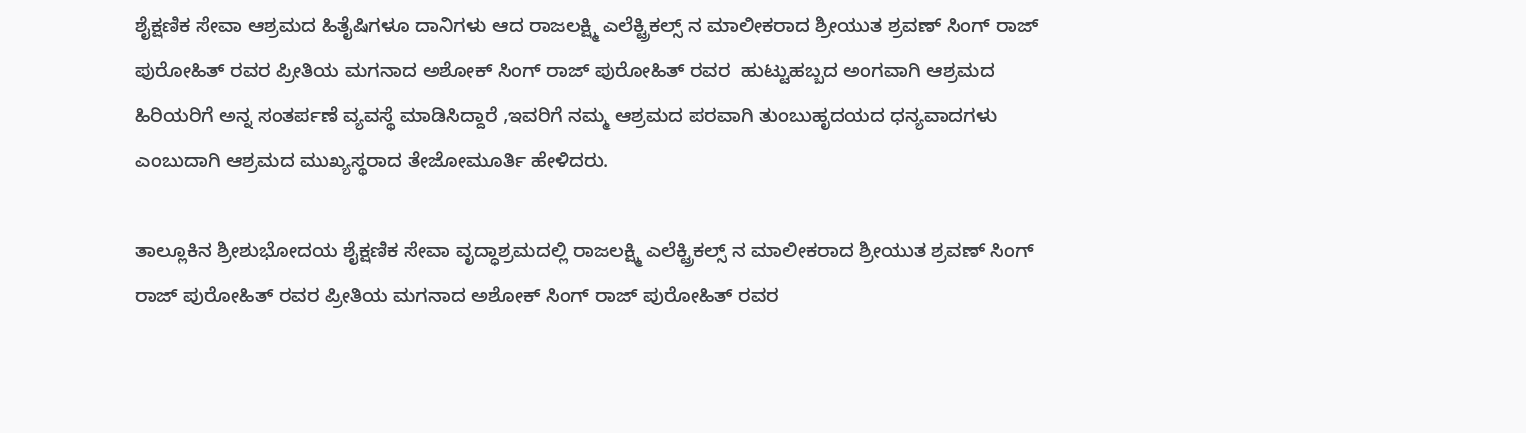ಶೈಕ್ಷಣಿಕ ಸೇವಾ ಆಶ್ರಮದ ಹಿತೈಷಿಗಳೂ ದಾನಿಗಳು ಆದ ರಾಜಲಕ್ಷ್ಮಿ ಎಲೆಕ್ಟ್ರಿಕಲ್ಸ್ ನ ಮಾಲೀಕರಾದ ಶ್ರೀಯುತ ಶ್ರವಣ್ ಸಿಂಗ್ ರಾಜ್ ಪುರೋಹಿತ್ ರವರ ಪ್ರೀತಿಯ ಮಗನಾದ ಅಶೋಕ್ ಸಿಂಗ್ ರಾಜ್ ಪುರೋಹಿತ್ ರವರ  ಹುಟ್ಟುಹಬ್ಬದ ಅಂಗವಾಗಿ ಆಶ್ರಮದ ಹಿರಿಯರಿಗೆ ಅನ್ನ ಸಂತರ್ಪಣೆ ವ್ಯವಸ್ಥೆ ಮಾಡಿಸಿದ್ದಾರೆ ,ಇವರಿಗೆ ನಮ್ಮ ಆಶ್ರಮದ ಪರವಾಗಿ ತುಂಬುಹೃದಯದ ಧನ್ಯವಾದಗಳು ಎಂಬುದಾಗಿ ಆಶ್ರಮದ ಮುಖ್ಯಸ್ಥರಾದ ತೇಜೋಮೂರ್ತಿ ಹೇಳಿದರು.

ತಾಲ್ಲೂಕಿನ ಶ್ರೀಶುಭೋದಯ ಶೈಕ್ಷಣಿಕ ಸೇವಾ ವೃದ್ಧಾಶ್ರಮದಲ್ಲಿ ರಾಜಲಕ್ಷ್ಮಿ ಎಲೆಕ್ಟ್ರಿಕಲ್ಸ್ ನ ಮಾಲೀಕರಾದ ಶ್ರೀಯುತ ಶ್ರವಣ್ ಸಿಂಗ್ ರಾಜ್ ಪುರೋಹಿತ್ ರವರ ಪ್ರೀತಿಯ ಮಗನಾದ ಅಶೋಕ್ ಸಿಂಗ್ ರಾಜ್ ಪುರೋಹಿತ್ ರವರ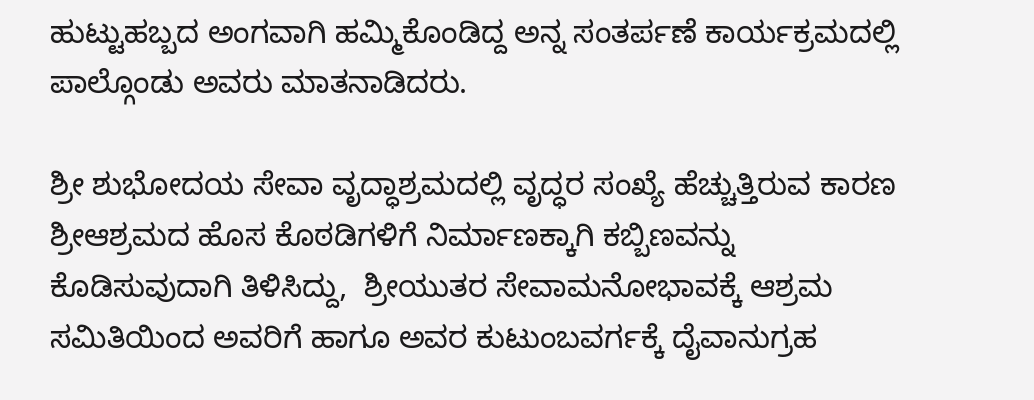ಹುಟ್ಟುಹಬ್ಬದ ಅಂಗವಾಗಿ ಹಮ್ಮಿಕೊಂಡಿದ್ದ ಅನ್ನ ಸಂತರ್ಪಣೆ ಕಾರ್ಯಕ್ರಮದಲ್ಲಿ ಪಾಲ್ಗೊಂಡು ಅವರು ಮಾತನಾಡಿದರು.

ಶ್ರೀ ಶುಭೋದಯ ಸೇವಾ ವೃದ್ಧಾಶ್ರಮದಲ್ಲಿ ವೃದ್ಧರ ಸಂಖ್ಯೆ ಹೆಚ್ಚುತ್ತಿರುವ ಕಾರಣ ಶ್ರೀಆಶ್ರಮದ ಹೊಸ ಕೊಠಡಿಗಳಿಗೆ ನಿರ್ಮಾಣಕ್ಕಾಗಿ ಕಬ್ಬಿಣವನ್ನು ಕೊಡಿಸುವುದಾಗಿ ತಿಳಿಸಿದ್ದು,  ಶ್ರೀಯುತರ ಸೇವಾಮನೋಭಾವಕ್ಕೆ ಆಶ್ರಮ ಸಮಿತಿಯಿಂದ ಅವರಿಗೆ ಹಾಗೂ ಅವರ ಕುಟುಂಬವರ್ಗಕ್ಕೆ ದೈವಾನುಗ್ರಹ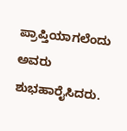ಪ್ರಾಪ್ತಿಯಾಗಲೆಂದು ಅವರು ಶುಭಹಾರೈಸಿದರು.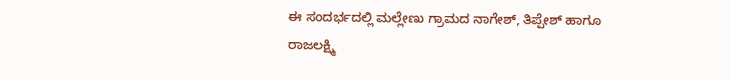ಈ ಸಂದರ್ಭದಲ್ಲಿ ಮಲ್ಲೇಣು ಗ್ರಾಮದ ನಾಗೇಶ್, ತಿಪ್ಪೇಶ್ ಹಾಗೂ ರಾಜಲಕ್ಷ್ಮಿ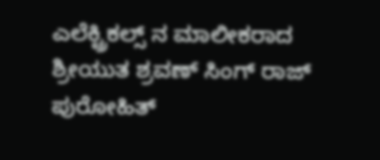ಎಲೆಕ್ಟ್ರಿಕಲ್ಸ್ ನ ಮಾಲೀಕರಾದ ಶ್ರೀಯುತ ಶ್ರವಣ್ ಸಿಂಗ್ ರಾಜ್ ಪುರೋಹಿತ್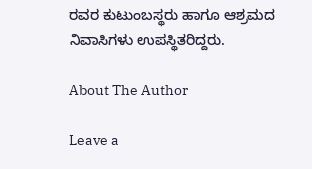ರವರ ಕುಟುಂಬಸ್ಥರು ಹಾಗೂ ಆಶ್ರಮದ ನಿವಾಸಿಗಳು ಉಪಸ್ಥಿತರಿದ್ದರು.

About The Author

Leave a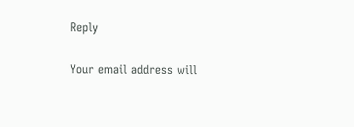Reply

Your email address will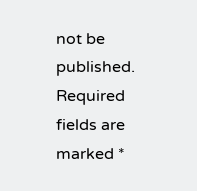not be published. Required fields are marked *